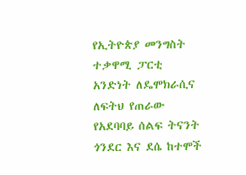የኢትዮጵያ መንግስት ተቃዋሚ ፓርቲ አንድነት ለዴሞክራሲና ለፍትህ የጠራው የአደባባይ ሰልፍ ትናንት ጎንደር እና ደሴ ከተሞች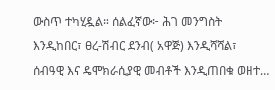ውስጥ ተካሂዷል። ሰልፈኛው፦ ሕገ መንግስት እንዲከበር፣ ፀረ-ሽብር ደንብ( አዋጅ) እንዲሻሻል፣ ሰብዓዊ እና ዴሞክራሲያዊ መብቶች እንዲጠበቁ ወዘተ…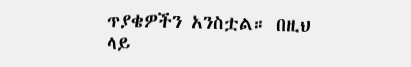ጥያቄዎችን አንስቷል። በዚህ ላይ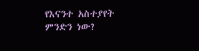የእናንተ አስተያየት ምንድን ነው?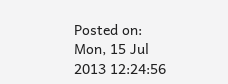Posted on: Mon, 15 Jul 2013 12:24:56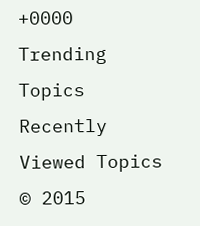+0000
Trending Topics
Recently Viewed Topics
© 2015